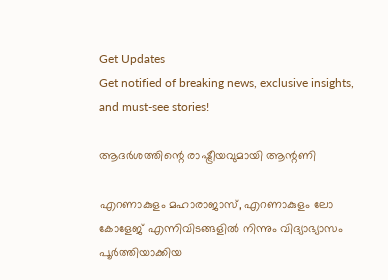Get Updates
Get notified of breaking news, exclusive insights, and must-see stories!

ആദര്‍ശത്തിന്റെ രാഷ്ട്രീയവുമായി ആന്റണി

എറണാകുളം മഹാരാജാസ്, എറണാകുളം ലോ കോളേജ് എന്നിവിടങ്ങളില്‍ നിന്നും വിദ്യാഭ്യാസം പൂര്‍ത്തിയാക്കിയ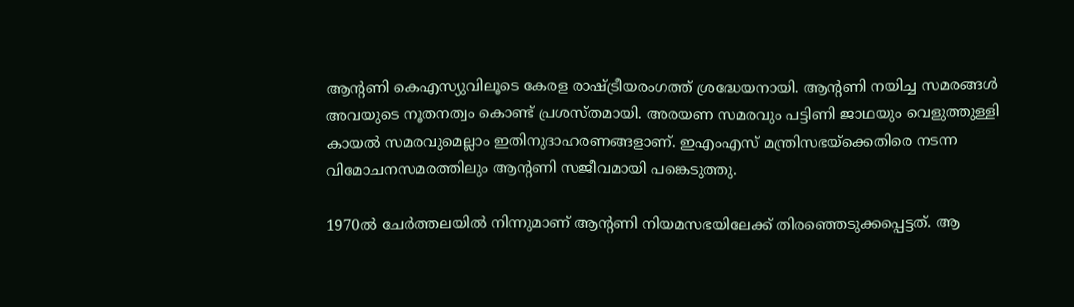ആന്റണി കെഎസ്യുവിലൂടെ കേരള രാഷ്ട്രീയരംഗത്ത് ശ്രദ്ധേയനായി. ആന്റണി നയിച്ച സമരങ്ങള്‍ അവയുടെ നൂതനത്വം കൊണ്ട് പ്രശസ്തമായി. അരയണ സമരവും പട്ടിണി ജാഥയും വെളുത്തുള്ളി കായല്‍ സമരവുമെല്ലാം ഇതിനുദാഹരണങ്ങളാണ്. ഇഎംഎസ് മന്ത്രിസഭയ്ക്കെതിരെ നടന്ന വിമോചനസമരത്തിലും ആന്റണി സജീവമായി പങ്കെടുത്തു.

1970ല്‍ ചേര്‍ത്തലയില്‍ നിന്നുമാണ് ആന്റണി നിയമസഭയിലേക്ക് തിരഞ്ഞെടുക്കപ്പെട്ടത്. ആ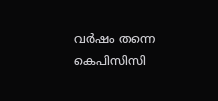വര്‍ഷം തന്നെ കെപിസിസി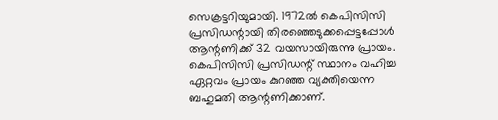സെക്രട്ടറിയുമായി. 1972ല്‍ കെപിസിസി പ്രസിഡന്റായി തിരഞ്ഞെടുക്കപ്പെട്ടപ്പോള്‍ ആന്റണിക്ക് 32 വയസായിരുന്നു പ്രായം. കെപിസിസി പ്രസിഡന്റ് സ്ഥാനം വഹിച്ച ഏറ്റവം പ്രായം കുറഞ്ഞ വ്യക്തിയെന്ന ബഹുമതി ആന്റണിക്കാണ്.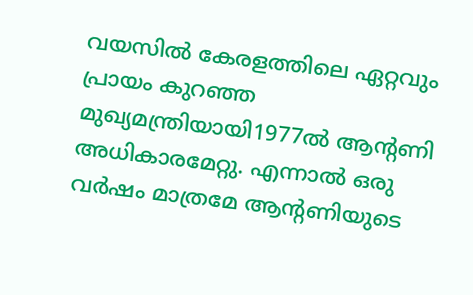വയസില്‍ കേരളത്തിലെ ഏറ്റവും പ്രായം കുറഞ്ഞ മുഖ്യമന്ത്രിയായി1977ല്‍ ആന്റണി അധികാരമേറ്റു. എന്നാല്‍ ഒരു വര്‍ഷം മാത്രമേ ആന്റണിയുടെ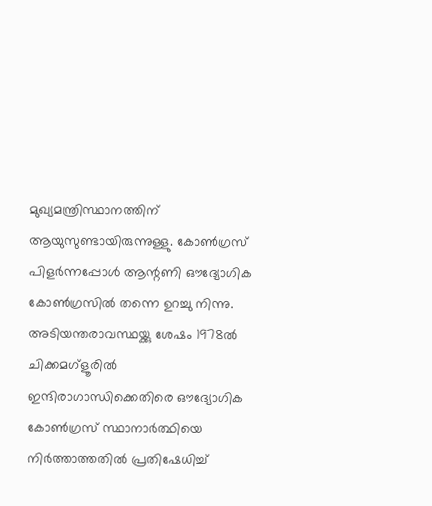മുഖ്യമന്ത്രിസ്ഥാനത്തിന് ആയുസുണ്ടായിരുന്നുള്ളു. കോണ്‍ഗ്രസ് പിളര്‍ന്നപ്പോള്‍ ആന്റണി ഔദ്യോഗിക കോണ്‍ഗ്രസില്‍ തന്നെ ഉറച്ചു നിന്നു. അടിയന്തരാവസ്ഥയ്ക്കു ശേഷം 1978ല്‍ ചിക്കമഗ്ളൂരില്‍ ഇന്ദിരാഗാന്ധിക്കെതിരെ ഔദ്യോഗിക കോണ്‍ഗ്രസ് സ്ഥാനാര്‍ത്ഥിയെ നിര്‍ത്താത്തതില്‍ പ്രതിഷേധിച്ച്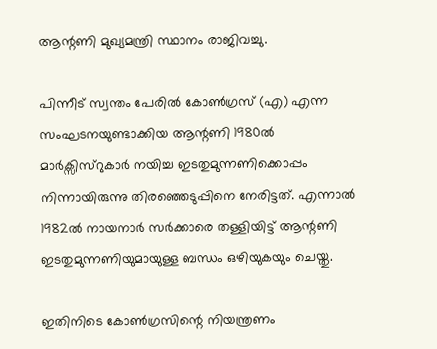ആന്റണി മുഖ്യമന്ത്രി സ്ഥാനം രാജിവച്ചു.

പിന്നീട് സ്വന്തം പേരില്‍ കോണ്‍ഗ്രസ് (എ) എന്ന സംഘടനയുണ്ടാക്കിയ ആന്റണി 1980ല്‍ മാര്‍ക്സിസ്റുകാര്‍ നയിച്ച ഇടതുമുന്നണിക്കൊപ്പം നിന്നായിരുന്നു തിരഞ്ഞെടുപ്പിനെ നേരിട്ടത്. എന്നാല്‍ 1982ല്‍ നായനാര്‍ സര്‍ക്കാരെ തള്ളിയിട്ട് ആന്റണി ഇടതുമുന്നണിയുമായുള്ള ബന്ധം ഒഴിയുകയും ചെയ്തു.

ഇതിനിടെ കോണ്‍ഗ്രസിന്റെ നിയന്ത്രണം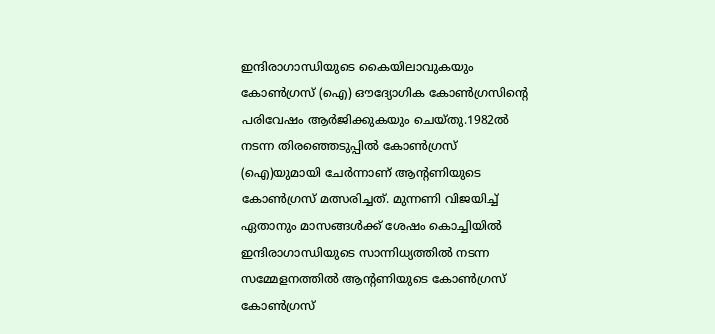ഇന്ദിരാഗാന്ധിയുടെ കൈയിലാവുകയും കോണ്‍ഗ്രസ് (ഐ) ഔദ്യോഗിക കോണ്‍ഗ്രസിന്റെ പരിവേഷം ആര്‍ജിക്കുകയും ചെയ്തു.1982ല്‍ നടന്ന തിരഞ്ഞെടുപ്പില്‍ കോണ്‍ഗ്രസ് (ഐ)യുമായി ചേര്‍ന്നാണ് ആന്റണിയുടെ കോണ്‍ഗ്രസ് മത്സരിച്ചത്. മുന്നണി വിജയിച്ച് ഏതാനും മാസങ്ങള്‍ക്ക് ശേഷം കൊച്ചിയില്‍ ഇന്ദിരാഗാന്ധിയുടെ സാന്നിധ്യത്തില്‍ നടന്ന സമ്മേളനത്തില്‍ ആന്റണിയുടെ കോണ്‍ഗ്രസ് കോണ്‍ഗ്രസ്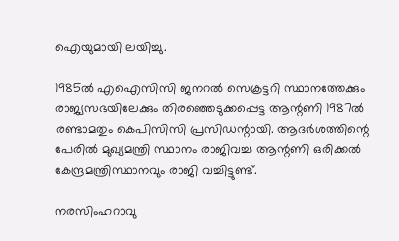ഐയുമായി ലയിച്ചു.

1985ല്‍ എഐസിസി ജനറല്‍ സെക്രട്ടറി സ്ഥാനത്തേക്കും രാജ്യസഭയിലേക്കും തിരഞ്ഞെടുക്കപ്പെട്ട ആന്റണി 1987ല്‍ രണ്ടാമതും കെപിസിസി പ്രസിഡന്റായി. ആദര്‍ശത്തിന്റെ പേരില്‍ മുഖ്യമന്ത്രി സ്ഥാനം രാജിവച്ച ആന്റണി ഒരിക്കല്‍ കേന്ദ്രമന്ത്രിസ്ഥാനവും രാജി വച്ചിട്ടുണ്ട്.

നരസിംഹറാവു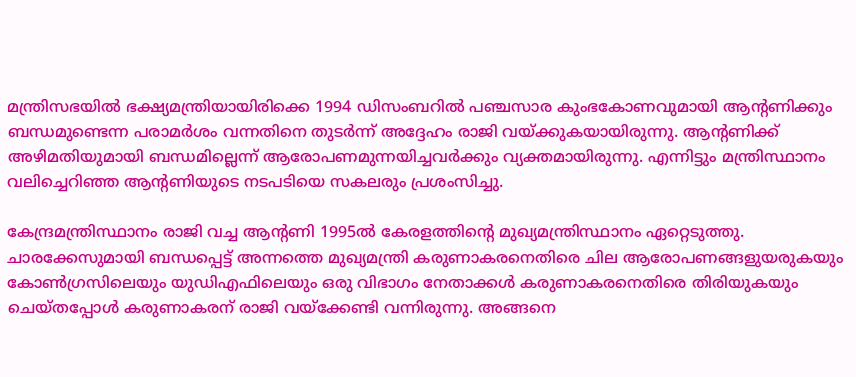മന്ത്രിസഭയില്‍ ഭക്ഷ്യമന്ത്രിയായിരിക്കെ 1994 ഡിസംബറില്‍ പഞ്ചസാര കുംഭകോണവുമായി ആന്റണിക്കും ബന്ധമുണ്ടെന്ന പരാമര്‍ശം വന്നതിനെ തുടര്‍ന്ന് അദ്ദേഹം രാജി വയ്ക്കുകയായിരുന്നു. ആന്റണിക്ക് അഴിമതിയുമായി ബന്ധമില്ലെന്ന് ആരോപണമുന്നയിച്ചവര്‍ക്കും വ്യക്തമായിരുന്നു. എന്നിട്ടും മന്ത്രിസ്ഥാനം വലിച്ചെറിഞ്ഞ ആന്റണിയുടെ നടപടിയെ സകലരും പ്രശംസിച്ചു.

കേന്ദ്രമന്ത്രിസ്ഥാനം രാജി വച്ച ആന്റണി 1995ല്‍ കേരളത്തിന്റെ മുഖ്യമന്ത്രിസ്ഥാനം ഏറ്റെടുത്തു. ചാരക്കേസുമായി ബന്ധപ്പെട്ട് അന്നത്തെ മുഖ്യമന്ത്രി കരുണാകരനെതിരെ ചില ആരോപണങ്ങളുയരുകയും കോണ്‍ഗ്രസിലെയും യുഡിഎഫിലെയും ഒരു വിഭാഗം നേതാക്കള്‍ കരുണാകരനെതിരെ തിരിയുകയും ചെയ്തപ്പോള്‍ കരുണാകരന് രാജി വയ്ക്കേണ്ടി വന്നിരുന്നു. അങ്ങനെ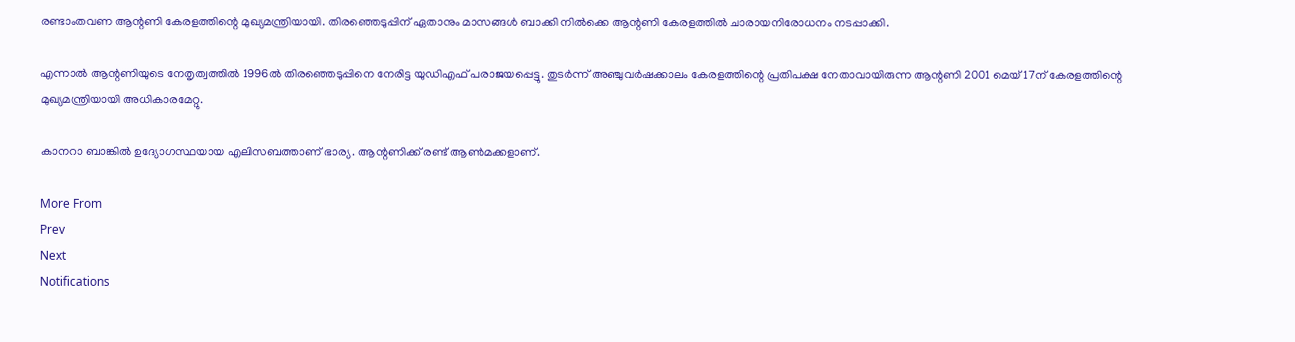രണ്ടാംതവണ ആന്റണി കേരളത്തിന്റെ മുഖ്യമന്ത്രിയായി. തിരഞ്ഞെടുപ്പിന് ഏതാനും മാസങ്ങള്‍ ബാക്കി നില്‍ക്കെ ആന്റണി കേരളത്തില്‍ ചാരായനിരോധനം നടപ്പാക്കി.

എന്നാല്‍ ആന്റണിയുടെ നേതൃത്വത്തില്‍ 1996ല്‍ തിരഞ്ഞെടുപ്പിനെ നേരിട്ട യുഡിഎഫ് പരാജയപ്പെട്ടു. തുടര്‍ന്ന് അഞ്ചുവര്‍ഷക്കാലം കേരളത്തിന്റെ പ്രതിപക്ഷ നേതാവായിരുന്ന ആന്റണി 2001 മെയ് 17ന് കേരളത്തിന്റെ മുഖ്യമന്ത്രിയായി അധികാരമേറ്റു.

കാനറാ ബാങ്കില്‍ ഉദ്യോഗസ്ഥയായ എലിസബത്താണ് ഭാര്യ. ആന്റണിക്ക് രണ്ട് ആണ്‍മക്കളാണ്.

More From
Prev
Next
Notifications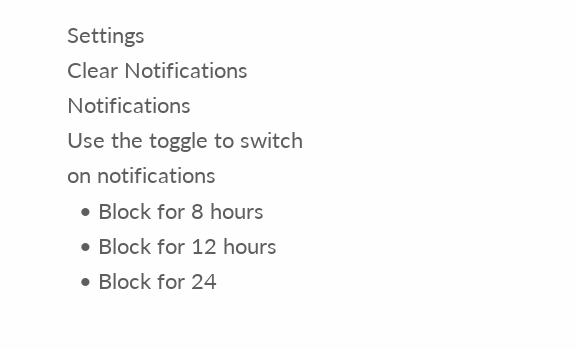Settings
Clear Notifications
Notifications
Use the toggle to switch on notifications
  • Block for 8 hours
  • Block for 12 hours
  • Block for 24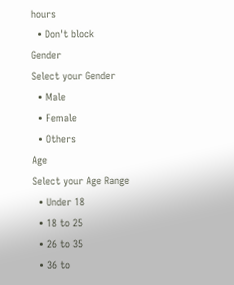hours
  • Don't block
Gender
Select your Gender
  • Male
  • Female
  • Others
Age
Select your Age Range
  • Under 18
  • 18 to 25
  • 26 to 35
  • 36 to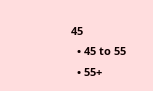45
  • 45 to 55
  • 55+